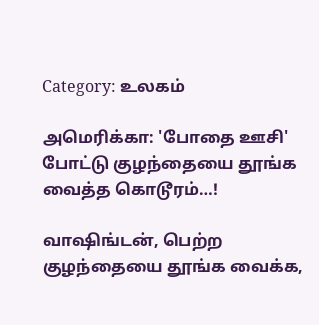Category: உலகம்

அமெரிக்கா: 'போதை ஊசி' போட்டு குழந்தையை தூங்க வைத்த கொடூரம்…!

வாஷிங்டன், பெற்ற குழந்தையை தூங்க வைக்க,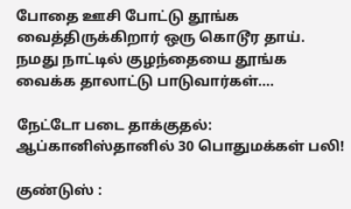போதை ஊசி போட்டு தூங்க வைத்திருக்கிறார் ஒரு கொடூர தாய். நமது நாட்டில் குழந்தையை தூங்க வைக்க தாலாட்டு பாடுவார்கள்.…

நேட்டோ படை தாக்குதல்: ஆப்கானிஸ்தானில் 30 பொதுமக்கள் பலி!

குண்டுஸ் :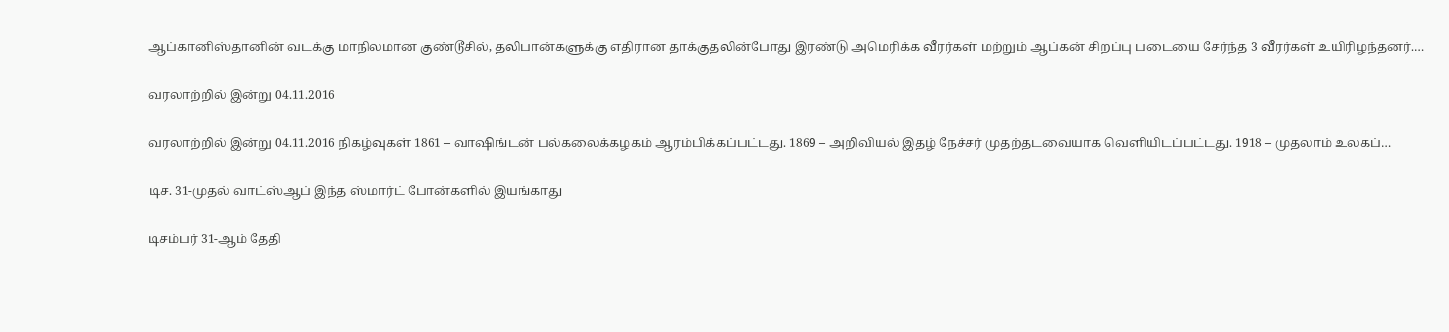ஆப்கானிஸ்தானின் வடக்கு மாநிலமான குண்டூசில், தலிபான்களுக்கு எதிரான தாக்குதலின்போது இரண்டு அமெரிக்க வீரர்கள் மற்றும் ஆப்கன் சிறப்பு படையை சேர்ந்த 3 வீரர்கள் உயிரிழந்தனர்.…

வரலாற்றில் இன்று 04.11.2016

வரலாற்றில் இன்று 04.11.2016 நிகழ்வுகள் 1861 – வாஷிங்டன் பல்கலைக்கழகம் ஆரம்பிக்கப்பட்டது. 1869 – அறிவியல் இதழ் நேச்சர் முதற்தடவையாக வெளியிடப்பட்டது. 1918 – முதலாம் உலகப்…

டிச. 31-முதல் வாட்ஸ்ஆப் இந்த ஸ்மார்ட் போன்களில் இயங்காது

டிசம்பர் 31-ஆம் தேதி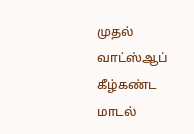முதல் வாட்ஸ்ஆப் கீழ்கண்ட மாடல்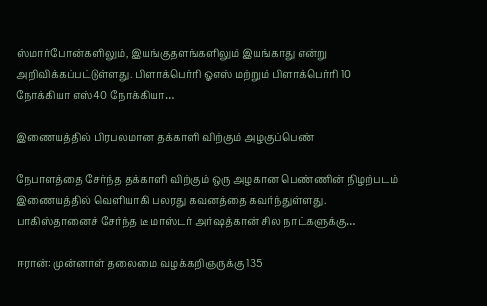ஸ்மார்போன்களிலும், இயங்குதளங்களிலும் இயங்காது என்று அறிவிக்கப்பட்டுள்ளது. பிளாக்பெர்ரி ஓஎஸ் மற்றும் பிளாக்பெர்ரி 10 நோக்கியா எஸ்40 நோக்கியா…

இணையத்தில் பிரபலமான தக்காளி விற்கும் அழகுப்பெண்

நேபாளத்தை சேர்ந்த தக்காளி விற்கும் ஒரு அழகான பெண்ணின் நிழற்படம் இணையத்தில் வெளியாகி பலரது கவனத்தை கவர்ந்துள்ளது. பாகிஸ்தானைச் சேர்ந்த டீ மாஸ்டர் அர்ஷத்கான் சில நாட்களுக்கு…

ஈரான்: முன்னாள் தலைமை வழக்கறிஞருக்கு 135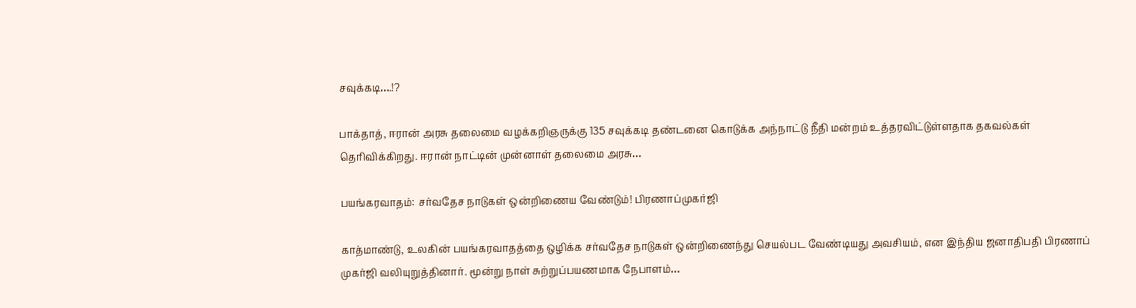சவுக்கடி….!?

பாக்தாத், ஈரான் அரசு தலைமை வழக்கறிஞருக்கு 135 சவுக்கடி தண்டனை கொடுக்க அந்நாட்டு நீதி மன்றம் உத்தரவிட்டுள்ளதாக தகவல்கள் தெரிவிக்கிறது. ஈரான் நாட்டின் முன்னாள் தலைமை அரசு…

பயங்கரவாதம்: சர்வதேச நாடுகள் ஒன்றிணைய வேண்டும்! பிரணாப்முகர்ஜி

காத்மாண்டு, உலகின் பயங்கரவாதத்தை ஒழிக்க சர்வதேச நாடுகள் ஒன்றிணைந்து செயல்பட வேண்டியது அவசியம், என இந்திய ஜனாதிபதி பிரணாப் முகர்ஜி வலியுறுத்தினார். மூன்று நாள் சுற்றுப்பயணமாக நேபாளம்…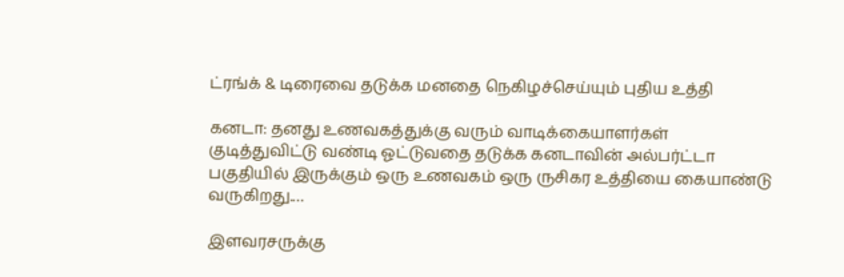ட்ரங்க் & டிரைவை தடுக்க மனதை நெகிழச்செய்யும் புதிய உத்தி

கனடா: தனது உணவகத்துக்கு வரும் வாடிக்கையாளர்கள் குடித்துவிட்டு வண்டி ஓட்டுவதை தடுக்க கனடாவின் அல்பர்ட்டா பகுதியில் இருக்கும் ஒரு உணவகம் ஒரு ருசிகர உத்தியை கையாண்டு வருகிறது.…

இளவரசருக்கு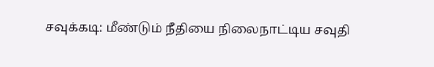சவுக்கடி: மீண்டும் நீதியை நிலைநாட்டிய சவுதி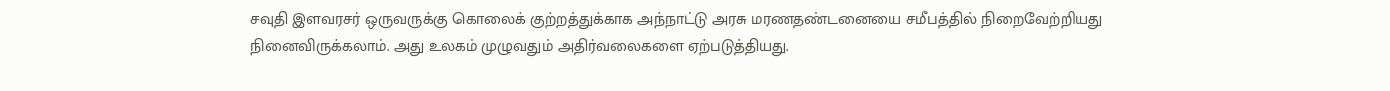சவுதி இளவரசர் ஒருவருக்கு கொலைக் குற்றத்துக்காக அந்நாட்டு அரசு மரணதண்டனையை சமீபத்தில் நிறைவேற்றியது நினைவிருக்கலாம். அது உலகம் முழுவதும் அதிர்வலைகளை ஏற்படுத்தியது.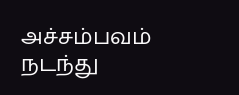அச்சம்பவம் நடந்து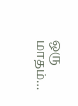ஒரு மாதம்…